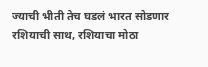ज्याची भीती तेच घडलं भारत सोडणार रशियाची साथ, रशियाचा मोठा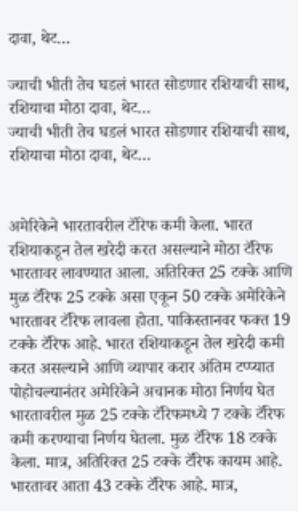दावा, थेट…

ज्याची भीती तेच घडलं भारत सोडणार रशियाची साथ, रशियाचा मोठा दावा, थेट…
ज्याची भीती तेच घडलं भारत सोडणार रशियाची साथ, रशियाचा मोठा दावा, थेट…


अमेरिकेने भारतावरील टॅरिफ कमी केला. भारत रशियाकडून तेल खरेदी करत असल्याने मोठा टॅरिफ भारतावर लावण्यात आला. अतिरिक्त 25 टक्के आणि मुळ टॅरिफ 25 टक्के असा एकून 50 टक्के अमेरिकेने भारतावर टॅरिफ लावला होता. पाकिस्तानवर फक्त 19 टक्के टॅरिफ आहे. भारत रशियाकडून तेल खरेदी कमी करत असल्याने आणि व्यापार करार अंतिम टप्प्यात पोहोचल्यानंतर अमेरिकेने अचानक मोठा निर्णय घेत भारतावरील मुळ 25 टक्के टॅरिफमध्ये 7 टक्के टॅरिफ कमी करण्याचा निर्णय घेतला. मुळ टॅरिफ 18 टक्के केला. मात्र, अतिरिक्त 25 टक्के टॅरिफ कायम आहे. भारतावर आता 43 टक्के टॅरिफ आहे. मात्र,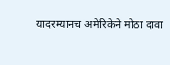यादरम्यानच अमेरिकेने मोठा दावा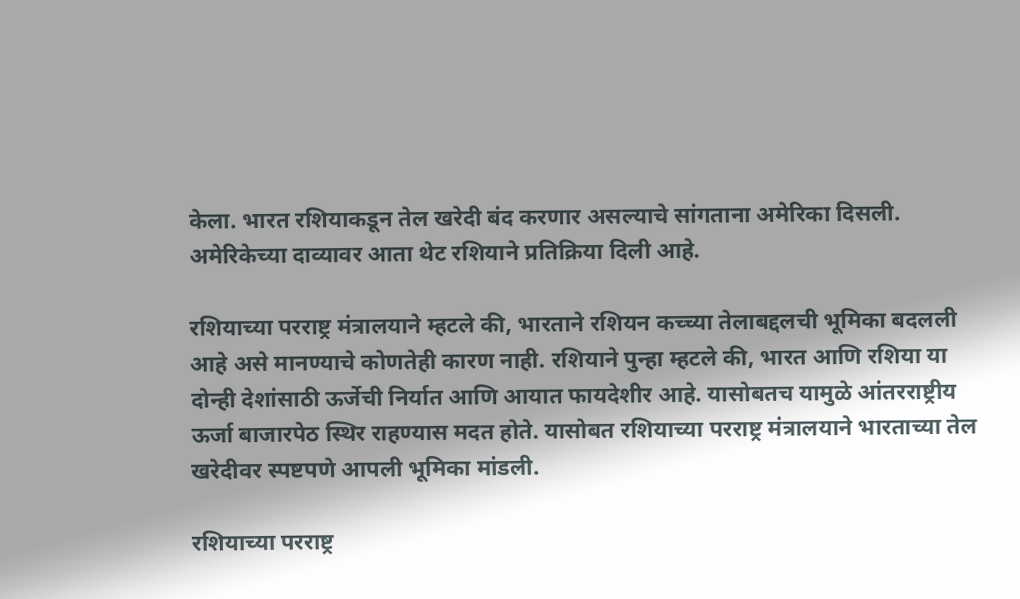केला. भारत रशियाकडून तेल खरेदी बंद करणार असल्याचे सांगताना अमेरिका दिसली. अमेरिकेच्या दाव्यावर आता थेट रशियाने प्रतिक्रिया दिली आहे.

रशियाच्या परराष्ट्र मंत्रालयाने म्हटले की, भारताने रशियन कच्च्या तेलाबद्दलची भूमिका बदलली आहे असे मानण्याचे कोणतेही कारण नाही. रशियाने पुन्हा म्हटले की, भारत आणि रशिया या दोन्ही देशांसाठी ऊर्जेची निर्यात आणि आयात फायदेशीर आहे. यासोबतच यामुळे आंतरराष्ट्रीय ऊर्जा बाजारपेठ स्थिर राहण्यास मदत होते. यासोबत रशियाच्या परराष्ट्र मंत्रालयाने भारताच्या तेल खरेदीवर स्पष्टपणे आपली भूमिका मांडली.

रशियाच्या परराष्ट्र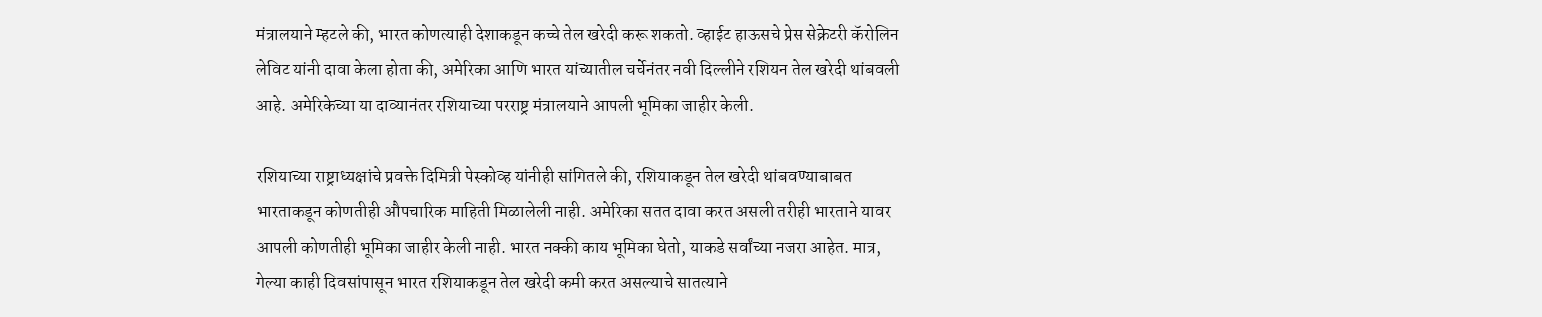मंत्रालयाने म्हटले की, भारत कोणत्याही देशाकडून कच्चे तेल खरेदी करू शकतो. व्हाईट हाऊसचे प्रेस सेक्रेटरी कॅरोलिन लेविट यांनी दावा केला होता की, अमेरिका आणि भारत यांच्यातील चर्चेनंतर नवी दिल्लीने रशियन तेल खरेदी थांबवली आहे. अमेरिकेच्या या दाव्यानंतर रशियाच्या परराष्ट्र मंत्रालयाने आपली भूमिका जाहीर केली.

रशियाच्या राष्ट्राध्यक्षांचे प्रवक्ते दिमित्री पेस्कोव्ह यांनीही सांगितले की, रशियाकडून तेल खरेदी थांबवण्याबाबत भारताकडून कोणतीही औपचारिक माहिती मिळालेली नाही. अमेरिका सतत दावा करत असली तरीही भारताने यावर आपली कोणतीही भूमिका जाहीर केली नाही. भारत नक्की काय भूमिका घेतो, याकडे सर्वांच्या नजरा आहेत. मात्र, गेल्या काही दिवसांपासून भारत रशियाकडून तेल खरेदी कमी करत असल्याचे सातत्याने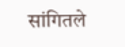सांगितले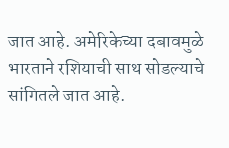जात आहे. अमेरिकेच्या दबावमुळे भारताने रशियाची साथ सोडल्याचे सांगितले जात आहे.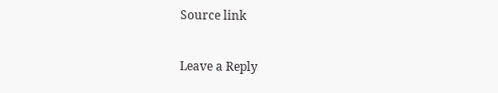Source link

Leave a Reply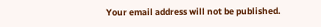Your email address will not be published.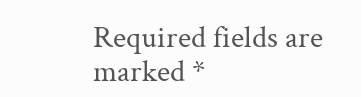Required fields are marked *